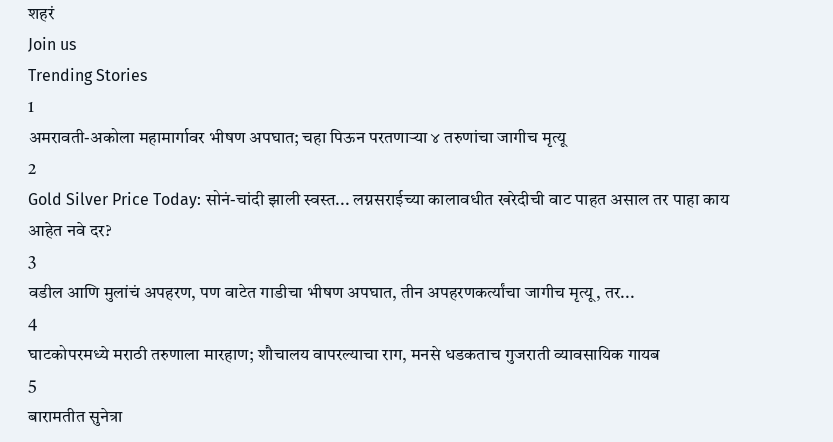शहरं
Join us
Trending Stories
1
अमरावती-अकोला महामार्गावर भीषण अपघात; चहा पिऊन परतणाऱ्या ४ तरुणांचा जागीच मृत्यू
2
Gold Silver Price Today: सोनं-चांदी झाली स्वस्त... लग्नसराईच्या कालावधीत खरेदीची वाट पाहत असाल तर पाहा काय आहेत नवे दर?
3
वडील आणि मुलांचं अपहरण, पण वाटेत गाडीचा भीषण अपघात, तीन अपहरणकर्त्यांचा जागीच मृत्यू, तर...
4
घाटकोपरमध्ये मराठी तरुणाला मारहाण; शौचालय वापरल्याचा राग, मनसे धडकताच गुजराती व्यावसायिक गायब
5
बारामतीत सुनेत्रा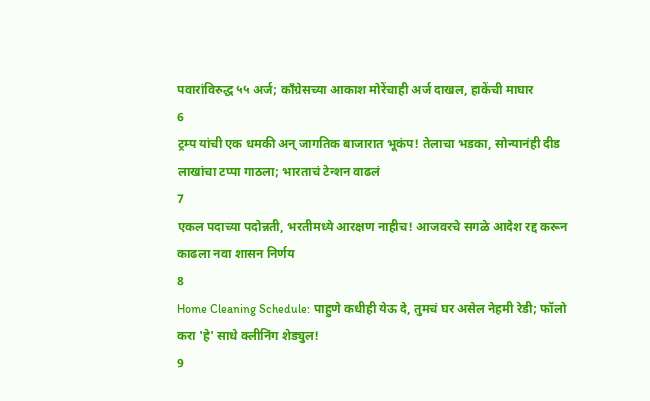पवारांविरुद्ध ५५ अर्ज; काँग्रेसच्या आकाश मोरेंचाही अर्ज दाखल, हाकेंची माघार
6
ट्रम्प यांची एक धमकी अन् जागतिक बाजारात भूकंप! तेलाचा भडका, सोन्यानंही दीड लाखांचा टप्पा गाठला; भारताचं टेन्शन वाढलं
7
एकल पदाच्या पदोन्नती, भरतीमध्ये आरक्षण नाहीच! आजवरचे सगळे आदेश रद्द करून काढला नवा शासन निर्णय
8
Home Cleaning Schedule: पाहुणे कधीही येऊ दे, तुमचं घर असेल नेहमी रेडी; फॉलो करा 'हे' साधे क्लीनिंग शेड्युल!
9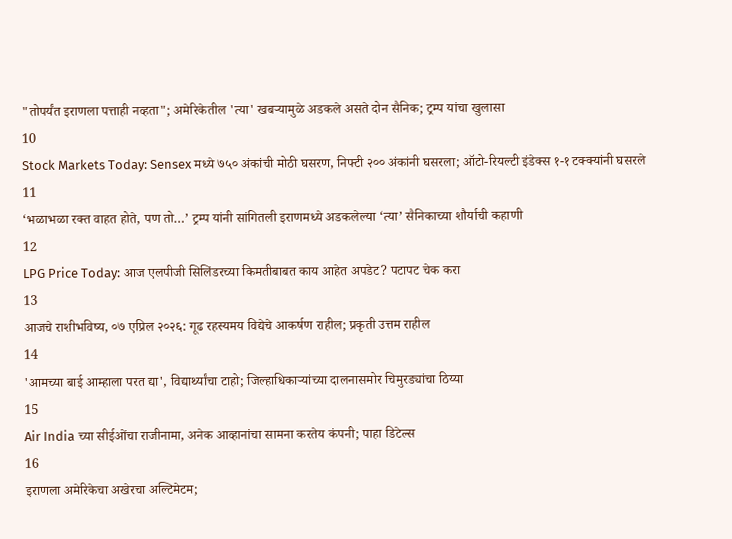"तोपर्यंत इराणला पत्ताही नव्हता"; अमेरिकेतील 'त्या' खबऱ्यामुळे अडकले असते दोन सैनिक; ट्रम्प यांचा खुलासा
10
Stock Markets Today: Sensex मध्ये ७५० अंकांची मोठी घसरण, निफ्टी २०० अंकांनी घसरला; ऑटो-रियल्टी इंडेक्स १-१ टक्क्यांनी घसरले
11
‘भळाभळा रक्त वाहत होते, पण तो…’ ट्रम्प यांनी सांगितली इराणमध्ये अडकलेल्या ‘त्या’ सैनिकाच्या शौर्याची कहाणी
12
LPG Price Today: आज एलपीजी सिलिंडरच्या किमतीबाबत काय आहेत अपडेट? पटापट चेक करा
13
आजचे राशीभविष्य, ०७ एप्रिल २०२६: गूढ रहस्यमय विद्येचे आकर्षण राहील; प्रकृती उत्तम राहील
14
'आमच्या बाई आम्हाला परत द्या', विद्यार्थ्यांचा टाहो; जिल्हाधिकाऱ्यांच्या दालनासमोर चिमुरड्यांचा ठिय्या
15
Air India च्या सीईओंचा राजीनामा, अनेक आव्हानांचा सामना करतेय कंपनी; पाहा डिटेल्स
16
इराणला अमेरिकेचा अखेरचा अल्टिमेटम;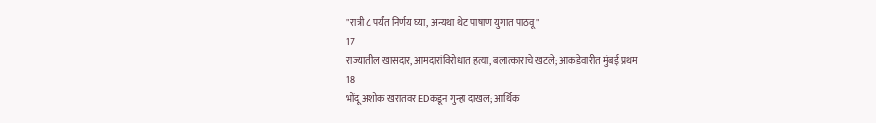"रात्री ८ पर्यंत निर्णय घ्या, अन्यथा थेट पाषाण युगात पाठवू"
17
राज्यातील खासदार, आमदारांविरोधात हत्या, बलात्काराचे खटले; आकडेवारीत मुंबई प्रथम
18
भोंदू अशोक खरातवर EDकडून गुन्हा दाखल; आर्थिक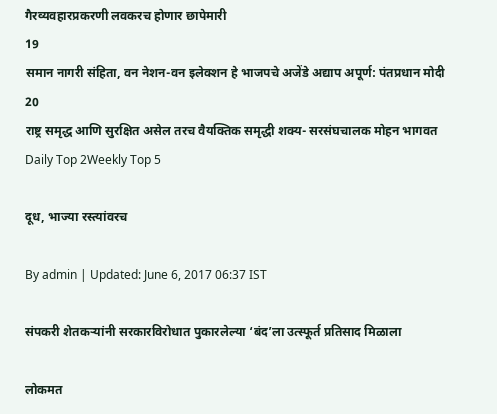गैरव्यवहारप्रकरणी लवकरच होणार छापेमारी
19
समान नागरी संहिता, वन नेशन-वन इलेक्शन हे भाजपचे अजेंडे अद्याप अपूर्ण: पंतप्रधान मोदी
20
राष्ट्र समृद्ध आणि सुरक्षित असेल तरच वैयक्तिक समृद्धी शक्य- सरसंघचालक मोहन भागवत
Daily Top 2Weekly Top 5

दूध, भाज्या रस्त्यांवरच

By admin | Updated: June 6, 2017 06:37 IST

संपकरी शेतकऱ्यांनी सरकारविरोधात पुकारलेल्या ‘बंद’ला उत्स्फूर्त प्रतिसाद मिळाला

लोकमत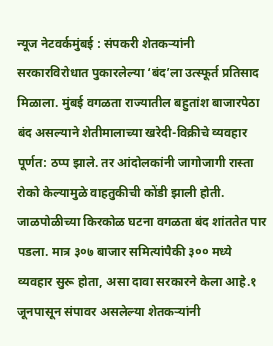न्यूज नेटवर्कमुंबई : संपकरी शेतकऱ्यांनी सरकारविरोधात पुकारलेल्या ‘बंद’ला उत्स्फूर्त प्रतिसाद मिळाला. मुंबई वगळता राज्यातील बहुतांश बाजारपेठा बंद असल्याने शेतीमालाच्या खरेदी-विक्रीचे व्यवहार पूर्णत: ठप्प झाले. तर आंदोलकांनी जागोजागी रास्ता रोको केल्यामुळे वाहतुकीची कोंडी झाली होती. जाळपोळीच्या किरकोळ घटना वगळता बंद शांततेत पार पडला. मात्र ३०७ बाजार समित्यांपैकी ३०० मध्ये व्यवहार सुरू होता, असा दावा सरकारने केला आहे.१ जूनपासून संपावर असलेल्या शेतकऱ्यांनी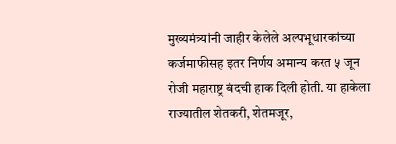मुख्यमंत्र्यांनी जाहीर केलेले अल्पभूधारकांच्या कर्जमाफीसह इतर निर्णय अमान्य करत ५ जून रोजी महाराष्ट्र बंदची हाक दिली होती. या हाकेला राज्यातील शेतकरी, शेतमजूर,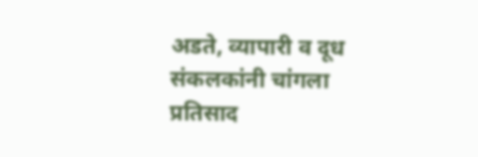अडते, व्यापारी व दूध संकलकांनी चांगला प्रतिसाद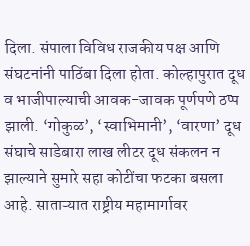दिला. संपाला विविध राजकीय पक्ष आणि संघटनांनी पाठिंबा दिला होता. कोल्हापुरात दूध व भाजीपाल्याची आवक-जावक पूर्णपणे ठप्प झाली. ‘गोकुळ’, ‘स्वाभिमानी’, ‘वारणा’ दूध संघाचे साडेबारा लाख लीटर दूध संकलन न झाल्याने सुमारे सहा कोटींचा फटका बसला आहे. साताऱ्यात राष्ट्रीय महामार्गावर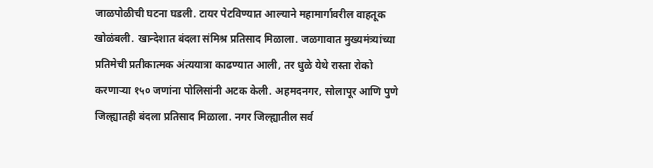जाळपोळीची घटना घडली. टायर पेटविण्यात आल्याने महामार्गावरील वाहतूक खोळंबली. खान्देशात बंदला संमिश्र प्रतिसाद मिळाला. जळगावात मुख्यमंत्र्यांच्या प्रतिमेची प्रतीकात्मक अंत्ययात्रा काढण्यात आली, तर धुळे येथे रास्ता रोको करणाऱ्या १५० जणांना पोलिसांनी अटक केली. अहमदनगर, सोलापूर आणि पुणे जिल्ह्यातही बंदला प्रतिसाद मिळाला. नगर जिल्ह्यातील सर्व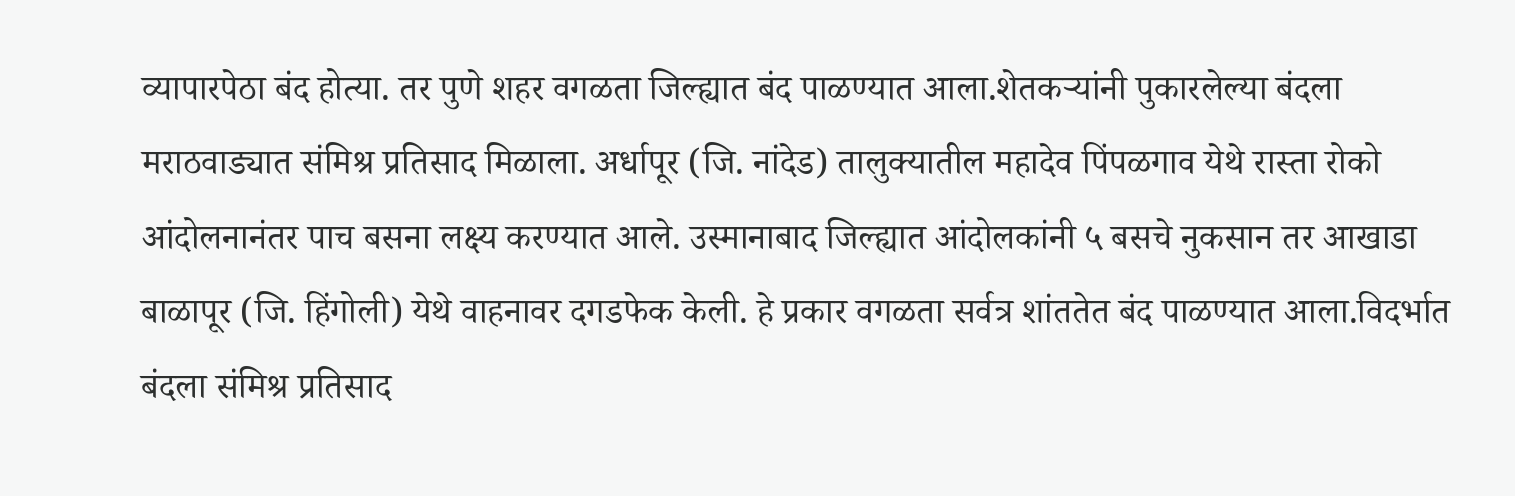व्यापारपेठा बंद होत्या. तर पुणे शहर वगळता जिल्ह्यात बंद पाळण्यात आला.शेतकऱ्यांनी पुकारलेल्या बंदला मराठवाड्यात संमिश्र प्रतिसाद मिळाला. अर्धापूर (जि. नांदेड) तालुक्यातील महादेव पिंपळगाव येथे रास्ता रोको आंदोलनानंतर पाच बसना लक्ष्य करण्यात आले. उस्मानाबाद जिल्ह्यात आंदोलकांनी ५ बसचे नुकसान तर आखाडा बाळापूर (जि. हिंगोली) येथे वाहनावर दगडफेक केली. हे प्रकार वगळता सर्वत्र शांततेत बंद पाळण्यात आला.विदर्भात बंदला संमिश्र प्रतिसाद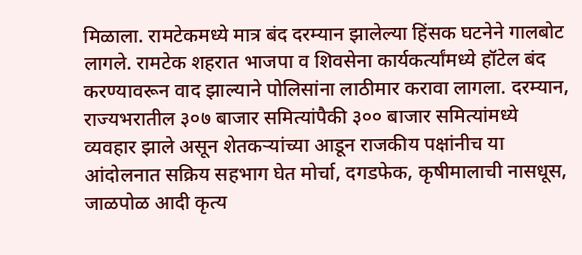मिळाला. रामटेकमध्ये मात्र बंद दरम्यान झालेल्या हिंसक घटनेने गालबोट लागले. रामटेक शहरात भाजपा व शिवसेना कार्यकर्त्यांमध्ये हॉटेल बंद करण्यावरून वाद झाल्याने पोलिसांना लाठीमार करावा लागला. दरम्यान, राज्यभरातील ३०७ बाजार समित्यांपैकी ३०० बाजार समित्यांमध्ये व्यवहार झाले असून शेतकऱ्यांच्या आडून राजकीय पक्षांनीच या आंदोलनात सक्रिय सहभाग घेत मोर्चा, दगडफेक, कृषीमालाची नासधूस, जाळपोळ आदी कृत्य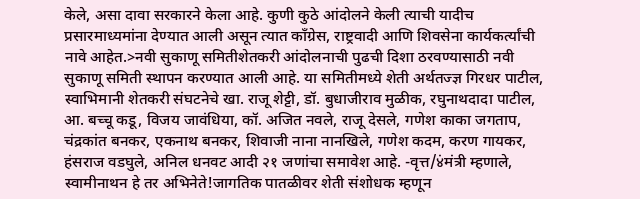केले, असा दावा सरकारने केला आहे. कुणी कुठे आंदोलने केली त्याची यादीच प्रसारमाध्यमांना देण्यात आली असून त्यात काँग्रेस, राष्ट्रवादी आणि शिवसेना कार्यकर्त्यांची नावे आहेत.>नवी सुकाणू समितीशेतकरी आंदोलनाची पुढची दिशा ठरवण्यासाठी नवी सुकाणू समिती स्थापन करण्यात आली आहे. या समितीमध्ये शेती अर्थतज्ज्ञ गिरधर पाटील, स्वाभिमानी शेतकरी संघटनेचे खा. राजू शेट्टी, डॉ. बुधाजीराव मुळीक, रघुनाथदादा पाटील, आ. बच्चू कडू, विजय जावंधिया, कॉ. अजित नवले, राजू देसले, गणेश काका जगताप, चंद्रकांत बनकर, एकनाथ बनकर, शिवाजी नाना नानखिले, गणेश कदम, करण गायकर, हंसराज वडघुले, अनिल धनवट आदी २१ जणांचा समावेश आहे. -वृत्त/४ंमंत्री म्हणाले, स्वामीनाथन हे तर अभिनेते!जागतिक पातळीवर शेती संशोधक म्हणून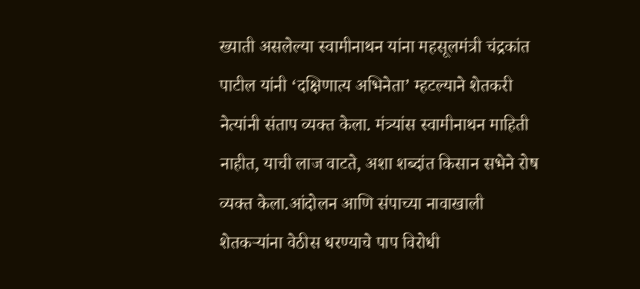ख्याती असलेल्या स्वामीनाथन यांना महसूलमंत्री चंद्रकांत पाटील यांनी ‘दक्षिणात्य अभिनेता’ म्हटल्याने शेतकरी नेत्यांनी संताप व्यक्त केला. मंत्र्यांस स्वामीनाथन माहिती नाहीत, याची लाज वाटते, अशा शब्दांत किसान सभेने रोष व्यक्त केला.आंदोलन आणि संपाच्या नावाखाली शेतकऱ्यांना वेठीस धरण्याचे पाप विरोधी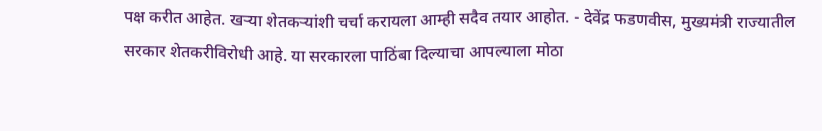पक्ष करीत आहेत. खऱ्या शेतकऱ्यांशी चर्चा करायला आम्ही सदैव तयार आहोत. - देवेंद्र फडणवीस, मुख्यमंत्री राज्यातील सरकार शेतकरीविरोधी आहे. या सरकारला पाठिंबा दिल्याचा आपल्याला मोठा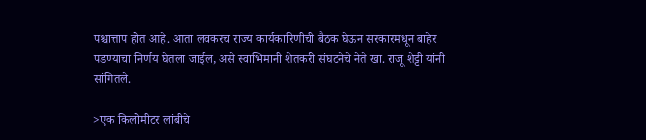पश्चात्ताप होत आहे. आता लवकरच राज्य कार्यकारिणीची बैठक घेऊन सरकारमधून बाहेर पडण्याचा निर्णय घेतला जाईल, असे स्वाभिमानी शेतकरी संघटनेचे नेते खा. राजू शेट्टी यांनी सांगितले.

>एक किलोमीटर लांबीचे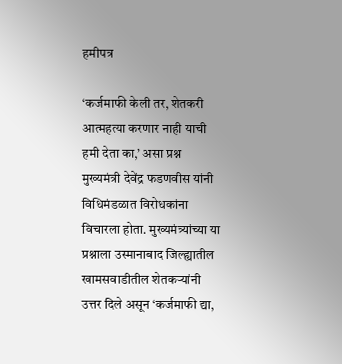हमीपत्र

‘कर्जमाफी केली तर, शेतकरी आत्महत्या करणार नाही याची हमी देता का,’ असा प्रश्न मुख्यमंत्री देवेंद्र फडणवीस यांनी विधिमंडळात विरोधकांना विचारला होता. मुख्यमंत्र्यांच्या या प्रश्नाला उस्मानाबाद जिल्ह्यातील खामसवाडीतील शेतकऱ्यांनी उत्तर दिले असून ‘कर्जमाफी द्या,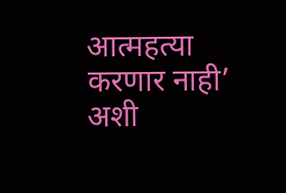आत्महत्या करणार नाही’ अशी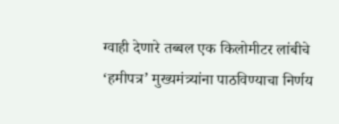ग्वाही देणारे तब्बल एक किलोमीटर लांबीचे ‘हमीपत्र’ मुख्यमंत्र्यांना पाठविण्याचा निर्णय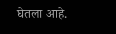घेतला आहे.